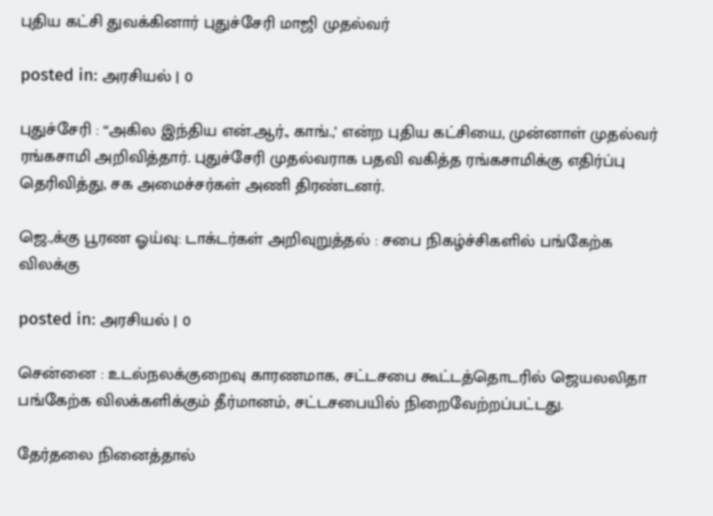புதிய கட்சி துவக்கினார் புதுச்சேரி மாஜி முதல்வர்

posted in: அரசியல் | 0

புதுச்சேரி : “அகில இந்திய என்.ஆர்., காங்.,’ என்ற புதிய கட்சியை, முன்னாள் முதல்வர் ரங்கசாமி அறிவித்தார். புதுச்சேரி முதல்வராக பதவி வகித்த ரங்கசாமிக்கு எதிர்ப்பு தெரிவித்து, சக அமைச்சர்கள் அணி திரண்டனர்.

ஜெ.,க்கு பூரண ஓய்வு: டாக்டர்கள் அறிவுறுத்தல் : சபை நிகழ்ச்சிகளில் பங்கேற்க விலக்கு

posted in: அரசியல் | 0

சென்னை : உடல்நலக்குறைவு காரணமாக, சட்டசபை கூட்டத்தொடரில் ஜெயலலிதா பங்கேற்க விலக்களிக்கும் தீர்மானம், சட்டசபையில் நிறைவேற்றப்பட்டது.

தேர்தலை நினைத்தால்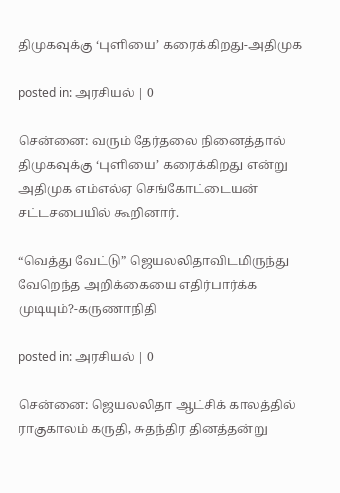திமுகவுக்கு ‘புளியை’ கரைக்கிறது-அதிமுக

posted in: அரசியல் | 0

சென்னை: வரும் தேர்தலை நினைத்தால் திமுகவுக்கு ‘புளியை’ கரைக்கிறது என்று அதிமுக எம்எல்ஏ செங்கோட்டையன் சட்டசபையில் கூறினார்.

“வெத்து வேட்டு” ஜெயலலிதாவிடமிருந்து வேறெந்த அறிக்கையை எதிர்பார்க்க முடியும்?-கருணாநிதி

posted in: அரசியல் | 0

சென்னை: ஜெயலலிதா ஆட்சிக் காலத்தில் ராகுகாலம் கருதி, சுதந்திர தினத்தன்று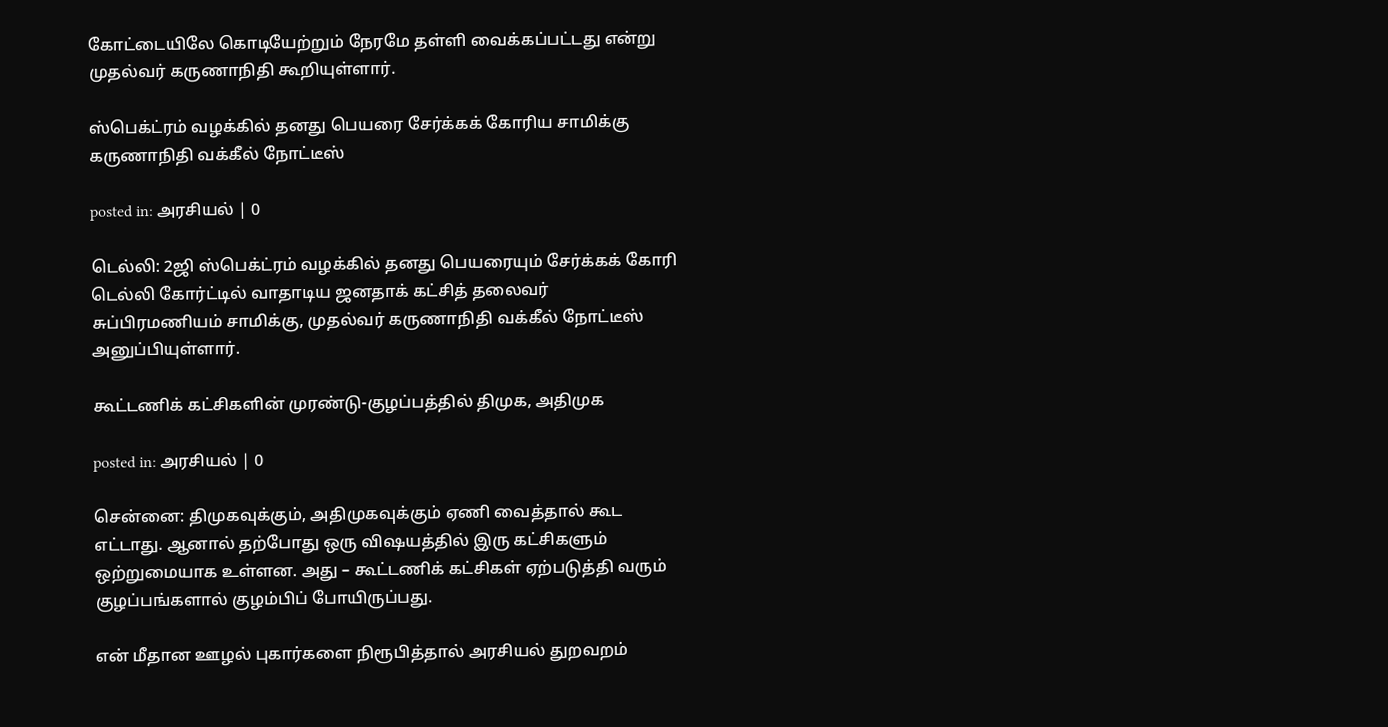கோட்டையிலே கொடியேற்றும் நேரமே தள்ளி வைக்கப்பட்டது என்று முதல்வர் கருணாநிதி கூறியுள்ளார்.

ஸ்பெக்ட்ரம் வழக்கில் தனது பெயரை சேர்க்கக் கோரிய சாமிக்கு கருணாநிதி வக்கீல் நோட்டீஸ்

posted in: அரசியல் | 0

டெல்லி: 2ஜி ஸ்பெக்ட்ரம் வழக்கில் தனது பெயரையும் சேர்க்கக் கோரி டெல்லி கோர்ட்டில் வாதாடிய ஜனதாக் கட்சித் தலைவர் சுப்பிரமணியம் சாமிக்கு, முதல்வர் கருணாநிதி வக்கீல் நோட்டீஸ் அனுப்பியுள்ளார்.

கூட்டணிக் கட்சிகளின் முரண்டு-குழப்பத்தில் திமுக, அதிமுக

posted in: அரசியல் | 0

சென்னை: திமுகவுக்கும், அதிமுகவுக்கும் ஏணி வைத்தால் கூட எட்டாது. ஆனால் தற்போது ஒரு விஷயத்தில் இரு கட்சிகளும் ஒற்றுமையாக உள்ளன. அது – கூட்டணிக் கட்சிகள் ஏற்படுத்தி வரும் குழப்பங்களால் குழம்பிப் போயிருப்பது.

என் மீதான ஊழல் புகார்களை நிரூபித்தால் அரசியல் துறவறம்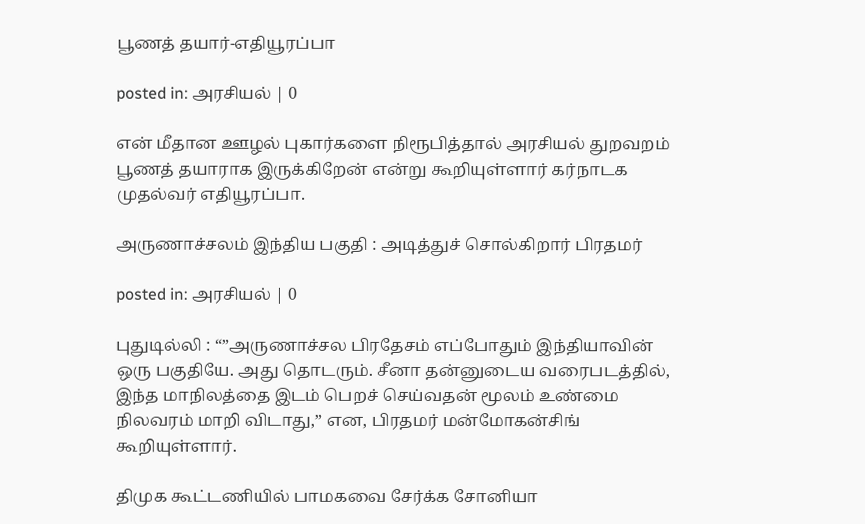பூணத் தயார்-எதியூரப்பா

posted in: அரசியல் | 0

என் மீதான ஊழல் புகார்களை நிரூபித்தால் அரசியல் துறவறம் பூணத் தயாராக இருக்கிறேன் என்று கூறியுள்ளார் கர்நாடக முதல்வர் எதியூரப்பா.

அருணாச்சலம் இந்திய பகுதி : அடித்துச் சொல்கிறார் பிரதமர்

posted in: அரசியல் | 0

புதுடில்லி : “”அருணாச்சல பிரதேசம் எப்போதும் இந்தியாவின் ஒரு பகுதியே. அது தொடரும். சீனா தன்னுடைய வரைபடத்தில், இந்த மாநிலத்தை இடம் பெறச் செய்வதன் மூலம் உண்மை நிலவரம் மாறி விடாது,” என, பிரதமர் மன்மோகன்சிங் கூறியுள்ளார்.

திமுக கூட்டணியில் பாமகவை சேர்க்க சோனியா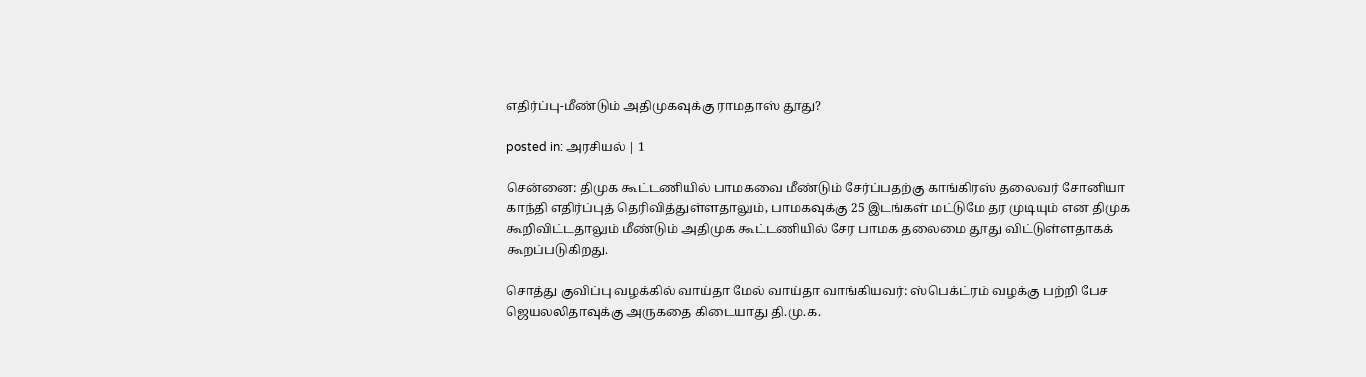எதிர்ப்பு-மீண்டும் அதிமுகவுக்கு ராமதாஸ் தூது?

posted in: அரசியல் | 1

சென்னை: திமுக கூட்டணியில் பாமகவை மீண்டும் சேர்ப்பதற்கு காங்கிரஸ் தலைவர் சோனியா காந்தி எதிர்ப்புத் தெரிவித்துள்ளதாலும், பாமகவுக்கு 25 இடங்கள் மட்டுமே தர முடியும் என திமுக கூறிவிட்டதாலும் மீண்டும் அதிமுக கூட்டணியில் சேர பாமக தலைமை தூது விட்டுள்ளதாகக் கூறப்படுகிறது.

சொத்து குவிப்பு வழக்கில் வாய்தா மேல் வாய்தா வாங்கியவர்: ஸ்பெக்ட்ரம் வழக்கு பற்றி பேச ஜெயலலிதாவுக்கு அருகதை கிடையாது தி.மு.க.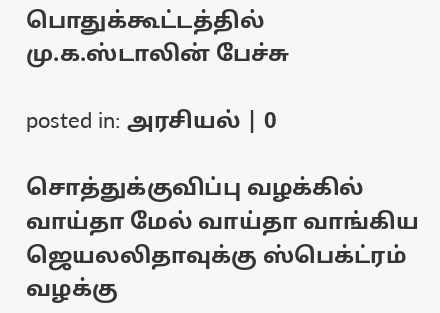பொதுக்கூட்டத்தில் மு.க.ஸ்டாலின் பேச்சு

posted in: அரசியல் | 0

சொத்துக்குவிப்பு வழக்கில் வாய்தா மேல் வாய்தா வாங்கிய ஜெயலலிதாவுக்கு ஸ்பெக்ட்ரம் வழக்கு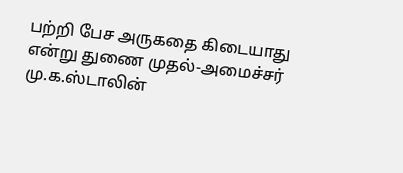பற்றி பேச அருகதை கிடையாது என்று துணை முதல்-அமைச்சர் மு.க.ஸ்டாலின்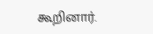கூறினார்.